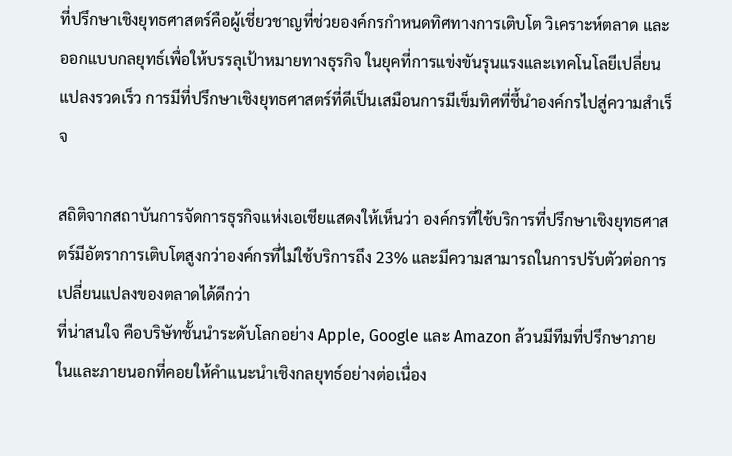ที่ปรึกษาเชิงยุทธศาสตร์คือผู้เชี่ยวชาญที่ช่วยองค์กรกำหนดทิศทางการเติบโต วิเคราะห์ตลาด และออกแบบกลยุทธ์เพื่อให้บรรลุเป้าหมายทางธุรกิจ ในยุคที่การแข่งขันรุนแรงและเทคโนโลยีเปลี่ยนแปลงรวดเร็ว การมีที่ปรึกษาเชิงยุทธศาสตร์ที่ดีเป็นเสมือนการมีเข็มทิศที่ชี้นำองค์กรไปสู่ความสำเร็จ

สถิติจากสถาบันการจัดการธุรกิจแห่งเอเชียแสดงให้เห็นว่า องค์กรที่ใช้บริการที่ปรึกษาเชิงยุทธศาสตร์มีอัตราการเติบโตสูงกว่าองค์กรที่ไม่ใช้บริการถึง 23% และมีความสามารถในการปรับตัวต่อการเปลี่ยนแปลงของตลาดได้ดีกว่า
ที่น่าสนใจ คือบริษัทชั้นนำระดับโลกอย่าง Apple, Google และ Amazon ล้วนมีทีมที่ปรึกษาภายในและภายนอกที่คอยให้คำแนะนำเชิงกลยุทธ์อย่างต่อเนื่อง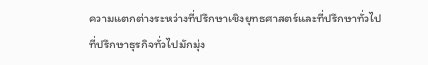ความแตกต่างระหว่างที่ปรึกษาเชิงยุทธศาสตร์และที่ปรึกษาทั่วไป
ที่ปรึกษาธุรกิจทั่วไปมักมุ่ง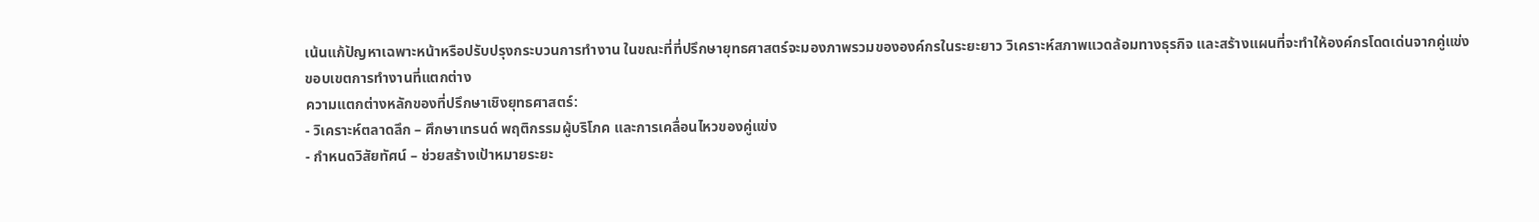เน้นแก้ปัญหาเฉพาะหน้าหรือปรับปรุงกระบวนการทำงาน ในขณะที่ที่ปรึกษายุทธศาสตร์จะมองภาพรวมขององค์กรในระยะยาว วิเคราะห์สภาพแวดล้อมทางธุรกิจ และสร้างแผนที่จะทำให้องค์กรโดดเด่นจากคู่แข่ง
ขอบเขตการทำงานที่แตกต่าง
ความแตกต่างหลักของที่ปรึกษาเชิงยุทธศาสตร์:
- วิเคราะห์ตลาดลึก – ศึกษาเทรนด์ พฤติกรรมผู้บริโภค และการเคลื่อนไหวของคู่แข่ง
- กำหนดวิสัยทัศน์ – ช่วยสร้างเป้าหมายระยะ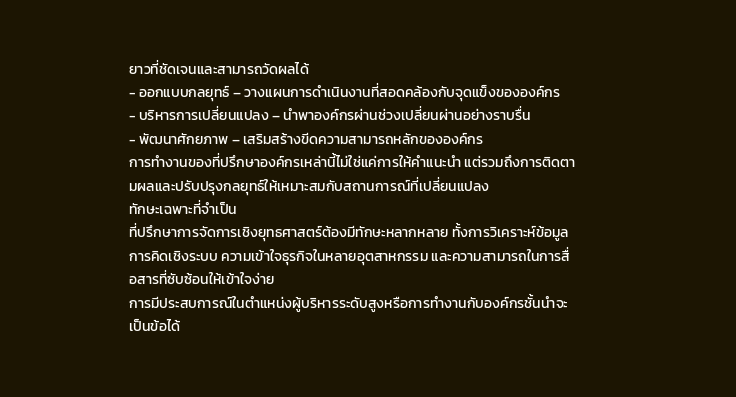ยาวที่ชัดเจนและสามารถวัดผลได้
- ออกแบบกลยุทธ์ – วางแผนการดำเนินงานที่สอดคล้องกับจุดแข็งขององค์กร
- บริหารการเปลี่ยนแปลง – นำพาองค์กรผ่านช่วงเปลี่ยนผ่านอย่างราบรื่น
- พัฒนาศักยภาพ – เสริมสร้างขีดความสามารถหลักขององค์กร
การทำงานของที่ปรึกษาองค์กรเหล่านี้ไม่ใช่แค่การให้คำแนะนำ แต่รวมถึงการติดตามผลและปรับปรุงกลยุทธ์ให้เหมาะสมกับสถานการณ์ที่เปลี่ยนแปลง
ทักษะเฉพาะที่จำเป็น
ที่ปรึกษาการจัดการเชิงยุทธศาสตร์ต้องมีทักษะหลากหลาย ทั้งการวิเคราะห์ข้อมูล การคิดเชิงระบบ ความเข้าใจธุรกิจในหลายอุตสาหกรรม และความสามารถในการสื่อสารที่ซับซ้อนให้เข้าใจง่าย
การมีประสบการณ์ในตำแหน่งผู้บริหารระดับสูงหรือการทำงานกับองค์กรชั้นนำจะเป็นข้อได้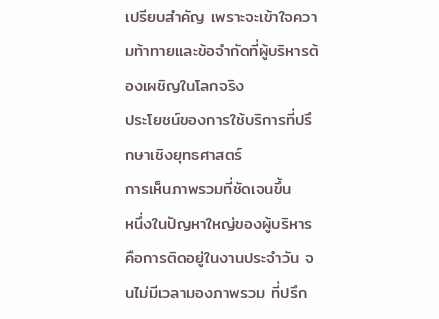เปรียบสำคัญ เพราะจะเข้าใจความท้าทายและข้อจำกัดที่ผู้บริหารต้องเผชิญในโลกจริง
ประโยชน์ของการใช้บริการที่ปรึกษาเชิงยุทธศาสตร์
การเห็นภาพรวมที่ชัดเจนขึ้น
หนึ่งในปัญหาใหญ่ของผู้บริหารคือการติดอยู่ในงานประจำวัน จนไม่มีเวลามองภาพรวม ที่ปรึก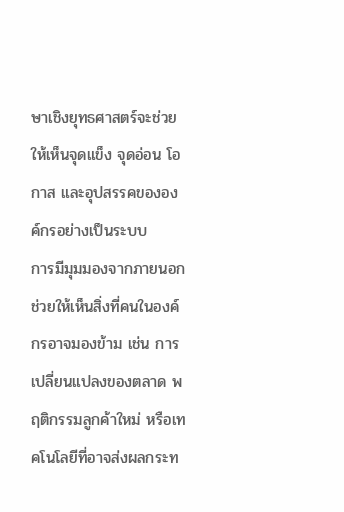ษาเชิงยุทธศาสตร์จะช่วยให้เห็นจุดแข็ง จุดอ่อน โอกาส และอุปสรรคขององค์กรอย่างเป็นระบบ
การมีมุมมองจากภายนอกช่วยให้เห็นสิ่งที่คนในองค์กรอาจมองข้าม เช่น การเปลี่ยนแปลงของตลาด พฤติกรรมลูกค้าใหม่ หรือเทคโนโลยีที่อาจส่งผลกระท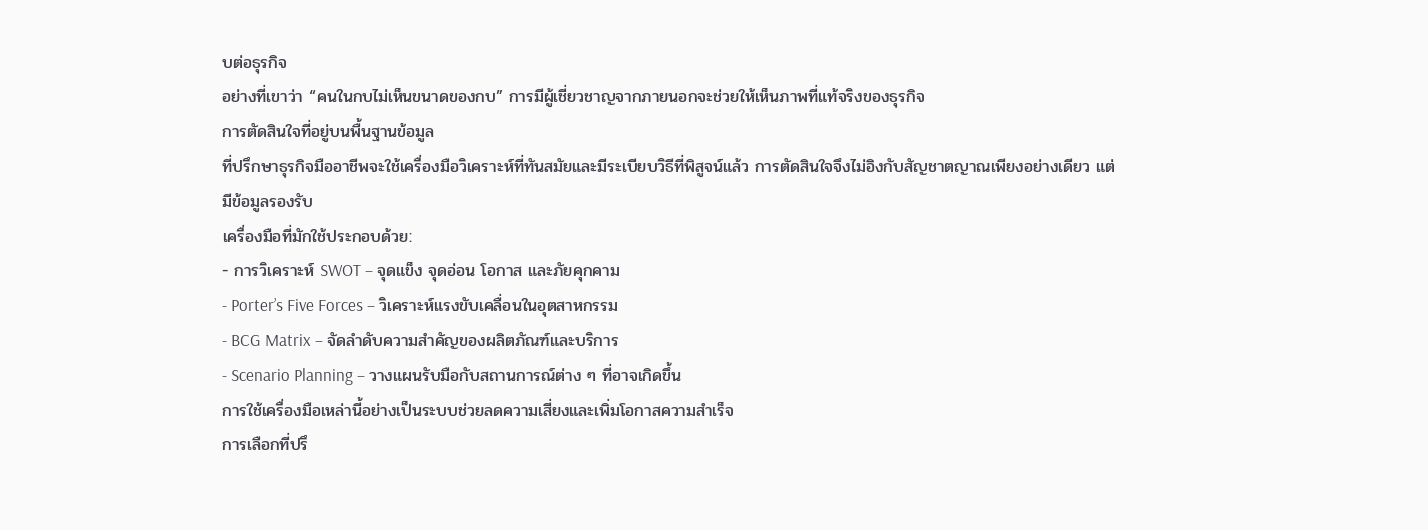บต่อธุรกิจ
อย่างที่เขาว่า “คนในกบไม่เห็นขนาดของกบ” การมีผู้เชี่ยวชาญจากภายนอกจะช่วยให้เห็นภาพที่แท้จริงของธุรกิจ
การตัดสินใจที่อยู่บนพื้นฐานข้อมูล
ที่ปรึกษาธุรกิจมืออาชีพจะใช้เครื่องมือวิเคราะห์ที่ทันสมัยและมีระเบียบวิธีที่พิสูจน์แล้ว การตัดสินใจจึงไม่อิงกับสัญชาตญาณเพียงอย่างเดียว แต่มีข้อมูลรองรับ
เครื่องมือที่มักใช้ประกอบด้วย:
- การวิเคราะห์ SWOT – จุดแข็ง จุดอ่อน โอกาส และภัยคุกคาม
- Porter’s Five Forces – วิเคราะห์แรงขับเคลื่อนในอุตสาหกรรม
- BCG Matrix – จัดลำดับความสำคัญของผลิตภัณฑ์และบริการ
- Scenario Planning – วางแผนรับมือกับสถานการณ์ต่าง ๆ ที่อาจเกิดขึ้น
การใช้เครื่องมือเหล่านี้อย่างเป็นระบบช่วยลดความเสี่ยงและเพิ่มโอกาสความสำเร็จ
การเลือกที่ปรึ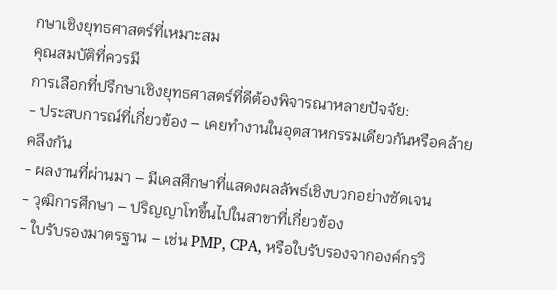กษาเชิงยุทธศาสตร์ที่เหมาะสม
คุณสมบัติที่ควรมี
การเลือกที่ปรึกษาเชิงยุทธศาสตร์ที่ดีต้องพิจารณาหลายปัจจัย:
- ประสบการณ์ที่เกี่ยวข้อง – เคยทำงานในอุตสาหกรรมเดียวกันหรือคล้ายคลึงกัน
- ผลงานที่ผ่านมา – มีเคสศึกษาที่แสดงผลลัพธ์เชิงบวกอย่างชัดเจน
- วุฒิการศึกษา – ปริญญาโทขึ้นไปในสาขาที่เกี่ยวข้อง
- ใบรับรองมาตรฐาน – เช่น PMP, CPA, หรือใบรับรองจากองค์กรวิ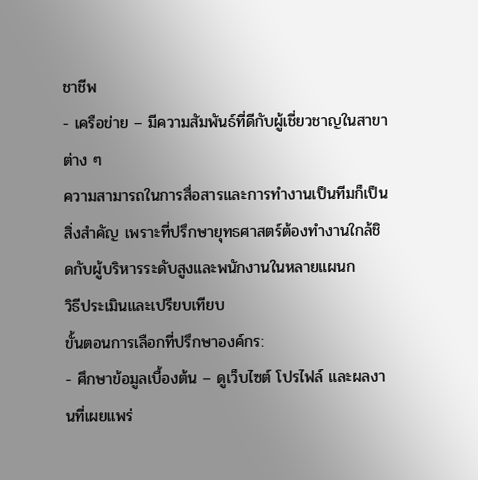ชาชีพ
- เครือข่าย – มีความสัมพันธ์ที่ดีกับผู้เชี่ยวชาญในสาขาต่าง ๆ
ความสามารถในการสื่อสารและการทำงานเป็นทีมก็เป็นสิ่งสำคัญ เพราะที่ปรึกษายุทธศาสตร์ต้องทำงานใกล้ชิดกับผู้บริหารระดับสูงและพนักงานในหลายแผนก
วิธีประเมินและเปรียบเทียบ
ขั้นตอนการเลือกที่ปรึกษาองค์กร:
- ศึกษาข้อมูลเบื้องต้น – ดูเว็บไซต์ โปรไฟล์ และผลงานที่เผยแพร่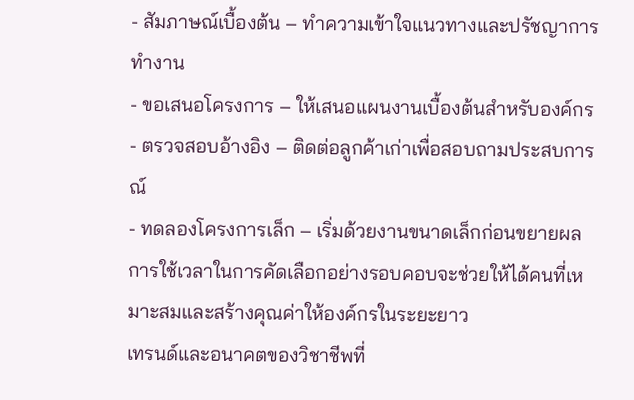- สัมภาษณ์เบื้องต้น – ทำความเข้าใจแนวทางและปรัชญาการทำงาน
- ขอเสนอโครงการ – ให้เสนอแผนงานเบื้องต้นสำหรับองค์กร
- ตรวจสอบอ้างอิง – ติดต่อลูกค้าเก่าเพื่อสอบถามประสบการณ์
- ทดลองโครงการเล็ก – เริ่มด้วยงานขนาดเล็กก่อนขยายผล
การใช้เวลาในการคัดเลือกอย่างรอบคอบจะช่วยให้ได้คนที่เหมาะสมและสร้างคุณค่าให้องค์กรในระยะยาว
เทรนด์และอนาคตของวิชาชีพที่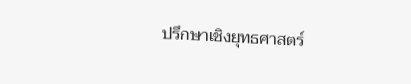ปรึกษาเชิงยุทธศาสตร์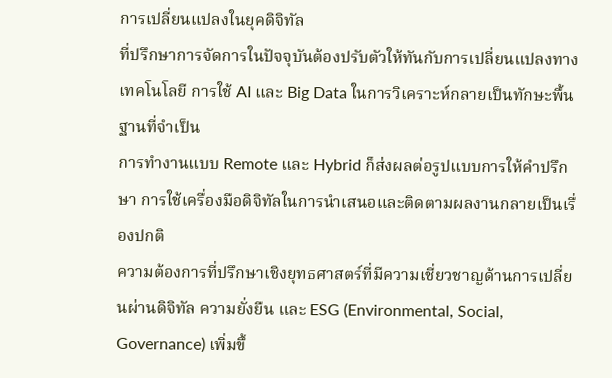การเปลี่ยนแปลงในยุคดิจิทัล
ที่ปรึกษาการจัดการในปัจจุบันต้องปรับตัวให้ทันกับการเปลี่ยนแปลงทางเทคโนโลยี การใช้ AI และ Big Data ในการวิเคราะห์กลายเป็นทักษะพื้นฐานที่จำเป็น
การทำงานแบบ Remote และ Hybrid ก็ส่งผลต่อรูปแบบการให้คำปรึกษา การใช้เครื่องมือดิจิทัลในการนำเสนอและติดตามผลงานกลายเป็นเรื่องปกติ
ความต้องการที่ปรึกษาเชิงยุทธศาสตร์ที่มีความเชี่ยวชาญด้านการเปลี่ยนผ่านดิจิทัล ความยั่งยืน และ ESG (Environmental, Social, Governance) เพิ่มขึ้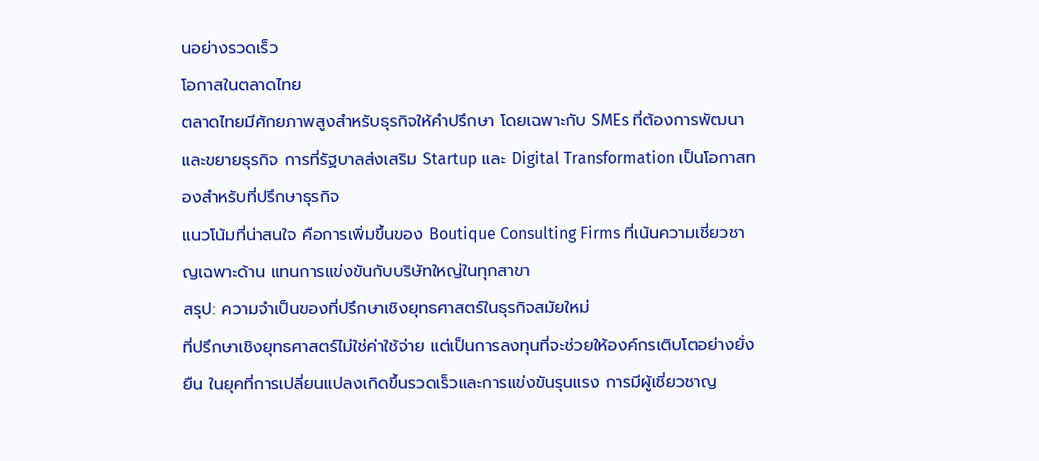นอย่างรวดเร็ว
โอกาสในตลาดไทย
ตลาดไทยมีศักยภาพสูงสำหรับธุรกิจให้คำปรึกษา โดยเฉพาะกับ SMEs ที่ต้องการพัฒนาและขยายธุรกิจ การที่รัฐบาลส่งเสริม Startup และ Digital Transformation เป็นโอกาสทองสำหรับที่ปรึกษาธุรกิจ
แนวโน้มที่น่าสนใจ คือการเพิ่มขึ้นของ Boutique Consulting Firms ที่เน้นความเชี่ยวชาญเฉพาะด้าน แทนการแข่งขันกับบริษัทใหญ่ในทุกสาขา
สรุป: ความจำเป็นของที่ปรึกษาเชิงยุทธศาสตร์ในธุรกิจสมัยใหม่
ที่ปรึกษาเชิงยุทธศาสตร์ไม่ใช่ค่าใช้จ่าย แต่เป็นการลงทุนที่จะช่วยให้องค์กรเติบโตอย่างยั่งยืน ในยุคที่การเปลี่ยนแปลงเกิดขึ้นรวดเร็วและการแข่งขันรุนแรง การมีผู้เชี่ยวชาญ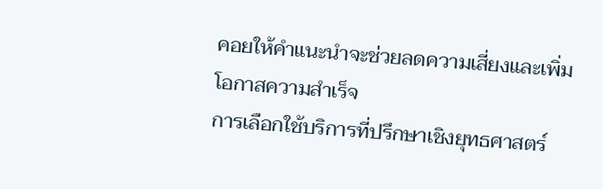คอยให้คำแนะนำจะช่วยลดความเสี่ยงและเพิ่มโอกาสความสำเร็จ
การเลือกใช้บริการที่ปรึกษาเชิงยุทธศาสตร์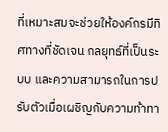ที่เหมาะสมจะช่วยให้องค์กรมีทิศทางที่ชัดเจน กลยุทธ์ที่เป็นระบบ และความสามารถในการปรับตัวเมื่อเผชิญกับความท้าทา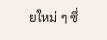ยใหม่ ๆ ซึ่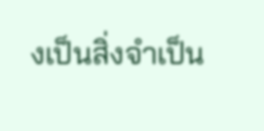งเป็นสิ่งจำเป็น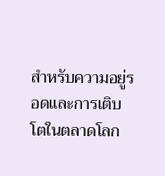สำหรับความอยู่รอดและการเติบโตในตลาดโลก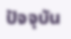ปัจจุบัน